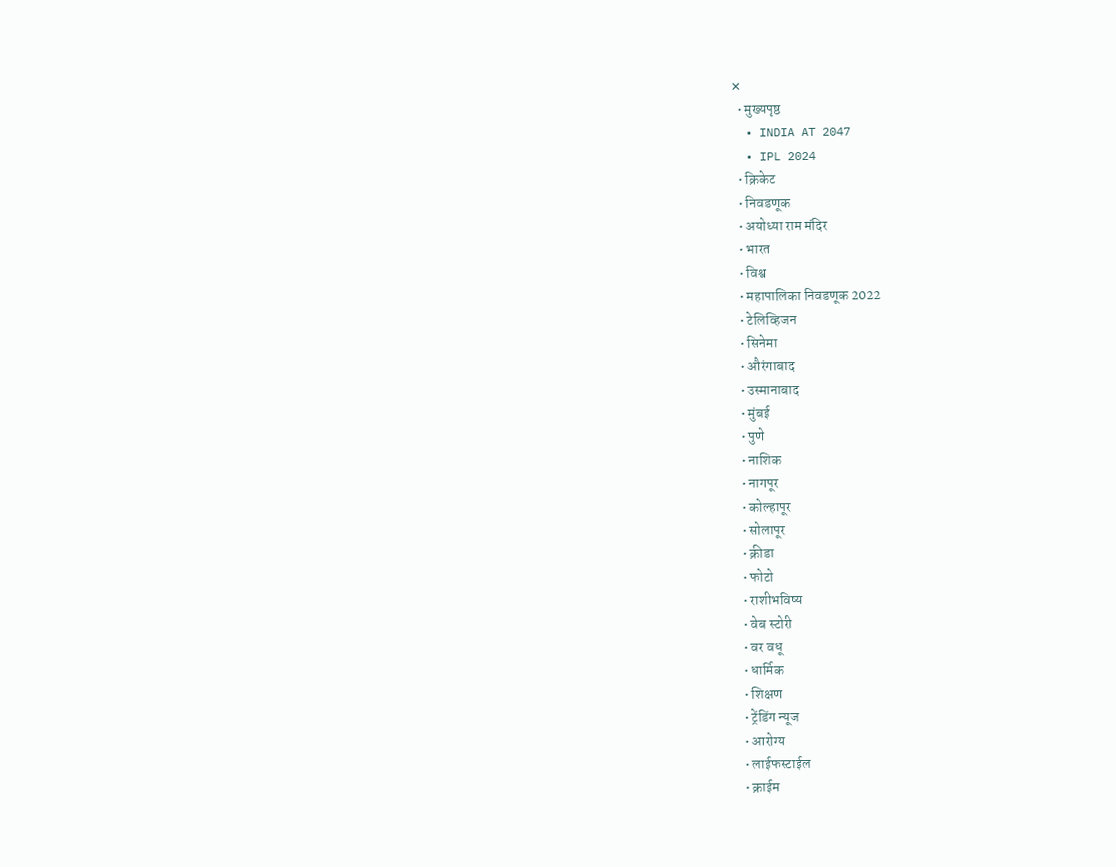✕
  • मुख्यपृष्ठ
  • INDIA AT 2047
  • IPL 2024
  • क्रिकेट
  • निवडणूक
  • अयोध्या राम मंदिर
  • भारत
  • विश्व
  • महापालिका निवडणूक 2022
  • टेलिव्हिजन
  • सिनेमा
  • औरंगाबाद
  • उस्मानाबाद
  • मुंबई
  • पुणे
  • नाशिक
  • नागपूर
  • कोल्हापूर
  • सोलापूर
  • क्रीडा
  • फोटो
  • राशीभविष्य
  • वेब स्टोरी
  • वर वधू
  • धार्मिक
  • शिक्षण
  • ट्रेंडिंग न्यूज
  • आरोग्य
  • लाईफस्टाईल
  • क्राईम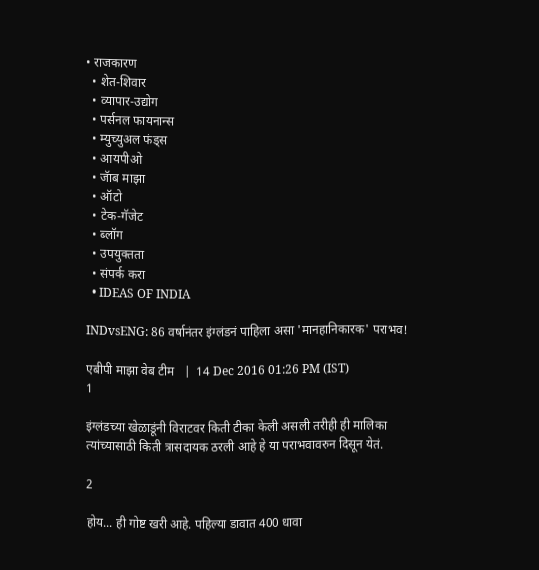• राजकारण
  • शेत-शिवार
  • व्यापार-उद्योग
  • पर्सनल फायनान्स
  • म्युच्युअल फंड्स
  • आयपीओ
  • जॅाब माझा
  • ऑटो
  • टेक-गॅजेट
  • ब्लॉग
  • उपयुक्तता
  • संपर्क करा
  • IDEAS OF INDIA

INDvsENG: 86 वर्षानंतर इंग्लंडनं पाहिला असा 'मानहानिकारक' पराभव!

एबीपी माझा वेब टीम   |  14 Dec 2016 01:26 PM (IST)
1

इंग्लंडच्या खेळाडूंनी विराटवर किती टीका केली असली तरीही ही मालिका त्यांच्यासाठी किती त्रासदायक ठरली आहे हे या पराभवावरुन दिसून येतं.

2

होय... ही गोष्ट खरी आहे. पहिल्या डावात 400 धावा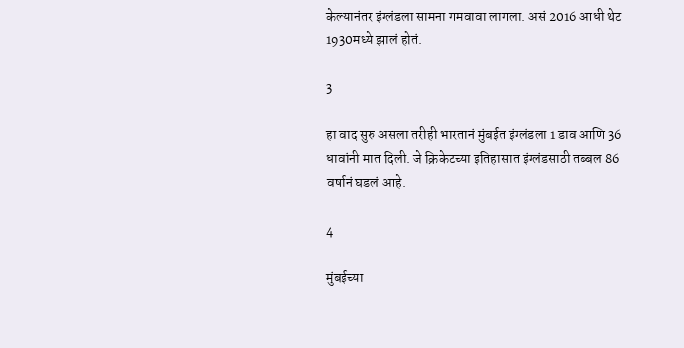केल्यानंतर इंग्लंडला सामना गमवावा लागला. असं 2016 आधी थेट 1930मध्ये झालं होतं.

3

हा वाद सुरु असला तरीही भारतानं मुंबईत इंग्लंडला 1 डाव आणि 36 धावांनी मात दिली. जे क्रिकेटच्या इतिहासात इंग्लंडसाठी तब्बल 86 वर्षानं घडलं आहे.

4

मुंबईच्या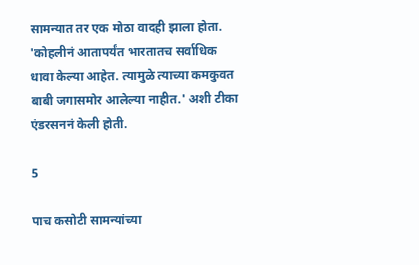सामन्यात तर एक मोठा वादही झाला होता. 'कोहलीनं आतापर्यंत भारतातच सर्वाधिक धावा केल्या आहेत. त्यामुळे त्याच्या कमकुवत बाबी जगासमोर आलेल्या नाहीत.' अशी टीका एंडरसननं केली होती.

5

पाच कसोटी सामन्यांच्या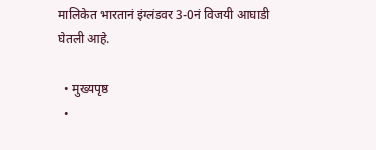मालिकेत भारतानं इंग्लंडवर 3-0नं विजयी आघाडी घेतली आहे.

  • मुख्यपृष्ठ
  •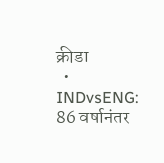क्रीडा
  • INDvsENG: 86 वर्षानंतर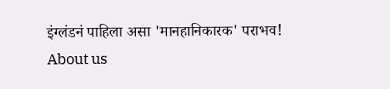इंग्लंडनं पाहिला असा 'मानहानिकारक' पराभव!
About us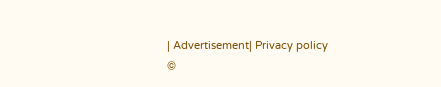| Advertisement| Privacy policy
©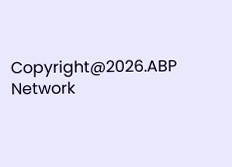Copyright@2026.ABP Network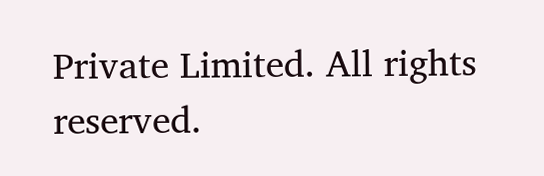Private Limited. All rights reserved.